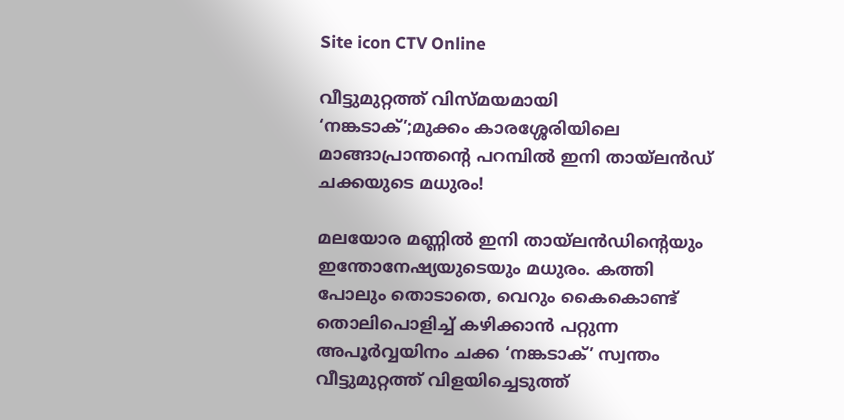Site icon CTV Online

വീട്ടുമുറ്റത്ത് വിസ്മയമായി ‘നങ്കടാക്’;മുക്കം കാരശ്ശേരിയിലെ മാങ്ങാപ്രാന്തന്റെ പറമ്പിൽ ഇനി തായ്‌ലൻഡ് ചക്കയുടെ മധുരം!

മലയോര മണ്ണിൽ ഇനി തായ്‌ലൻഡിൻ്റെയും ഇന്തോനേഷ്യയുടെയും മധുരം. കത്തി പോലും തൊടാതെ, വെറും കൈകൊണ്ട് തൊലിപൊളിച്ച് കഴിക്കാൻ പറ്റുന്ന അപൂർവ്വയിനം ചക്ക ‘നങ്കടാക്’ സ്വന്തം വീട്ടുമുറ്റത്ത് വിളയിച്ചെടുത്ത്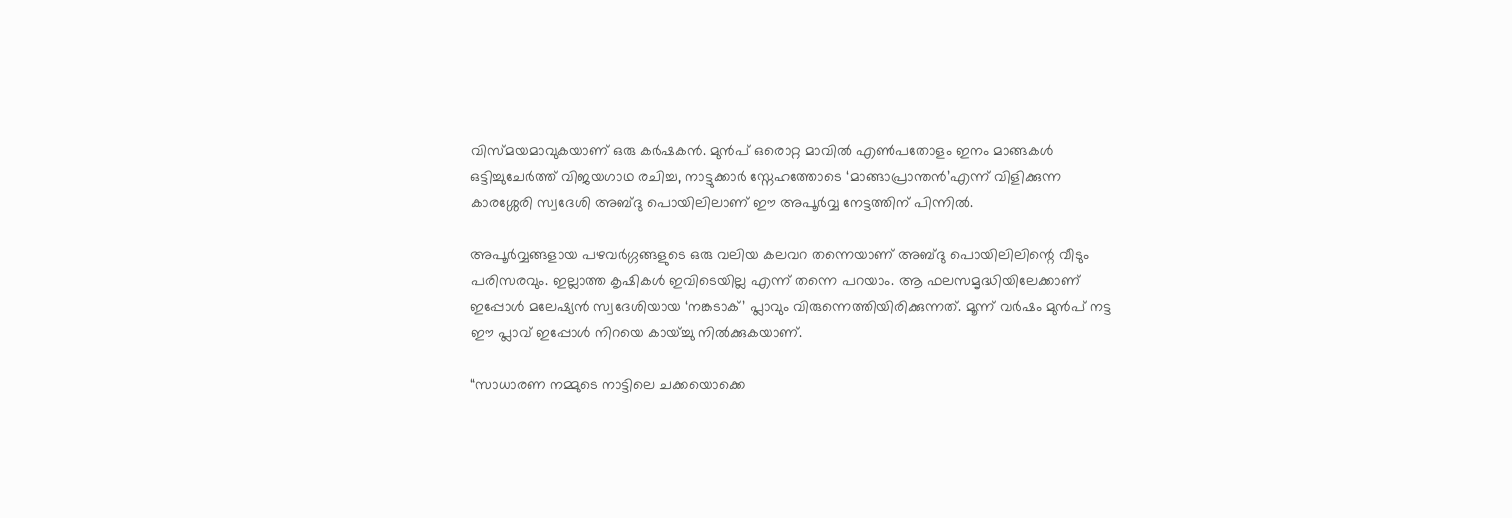വിസ്മയമാവുകയാണ് ഒരു കർഷകൻ. മുൻപ് ഒരൊറ്റ മാവിൽ എൺപതോളം ഇനം മാങ്ങകൾ ഒട്ടിച്ചുചേർത്ത് വിജയഗാഥ രചിച്ച, നാട്ടുക്കാർ സ്നേഹത്തോടെ ‘മാങ്ങാപ്രാന്തൻ’എന്ന് വിളിക്കുന്ന കാരശ്ശേരി സ്വദേശി അബ്ദു പൊയിലിലാണ് ഈ അപൂർവ്വ നേട്ടത്തിന് പിന്നിൽ.

അപൂർവ്വങ്ങളായ പഴവർഗ്ഗങ്ങളുടെ ഒരു വലിയ കലവറ തന്നെയാണ് അബ്ദു പൊയിലിലിന്റെ വീടും പരിസരവും. ഇല്ലാത്ത കൃഷികൾ ഇവിടെയില്ല എന്ന് തന്നെ പറയാം. ആ ഫലസമൃദ്ധിയിലേക്കാണ് ഇപ്പോൾ മലേഷ്യൻ സ്വദേശിയായ ‘നങ്കടാക്’ പ്ലാവും വിരുന്നെത്തിയിരിക്കുന്നത്. മൂന്ന് വർഷം മുൻപ് നട്ട ഈ പ്ലാവ് ഇപ്പോൾ നിറയെ കായ്ച്ചു നിൽക്കുകയാണ്.

“സാധാരണ നമ്മുടെ നാട്ടിലെ ചക്കയൊക്കെ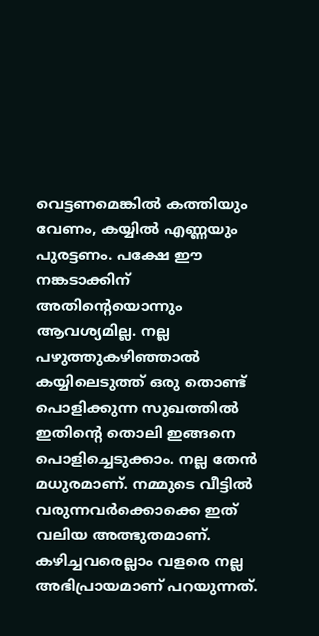വെട്ടണമെങ്കിൽ കത്തിയും വേണം, കയ്യിൽ എണ്ണയും പുരട്ടണം. പക്ഷേ ഈ നങ്കടാക്കിന് അതിന്റെയൊന്നും ആവശ്യമില്ല. നല്ല പഴുത്തുകഴിഞ്ഞാൽ കയ്യിലെടുത്ത് ഒരു തൊണ്ട് പൊളിക്കുന്ന സുഖത്തിൽ ഇതിന്റെ തൊലി ഇങ്ങനെ പൊളിച്ചെടുക്കാം. നല്ല തേൻ മധുരമാണ്. നമ്മുടെ വീട്ടിൽ വരുന്നവർക്കൊക്കെ ഇത് വലിയ അത്ഭുതമാണ്. കഴിച്ചവരെല്ലാം വളരെ നല്ല അഭിപ്രായമാണ് പറയുന്നത്.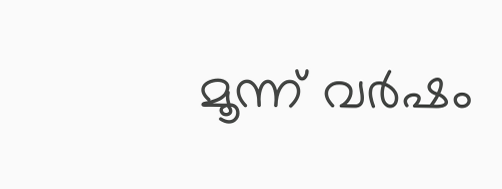മൂന്ന് വർഷം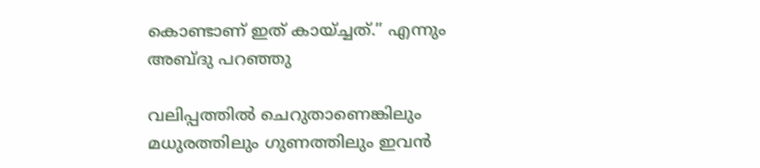കൊണ്ടാണ് ഇത് കായ്ച്ചത്.” എന്നും അബ്ദു പറഞ്ഞു

വലിപ്പത്തിൽ ചെറുതാണെങ്കിലും മധുരത്തിലും ഗുണത്തിലും ഇവൻ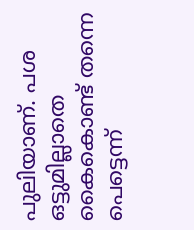പുലിയാണ്. പശ ഒട്ടുമില്ലാതെ കൈകൊണ്ട് തന്നെ പെട്ടെന്ന്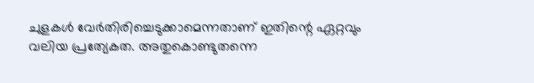ചുളകൾ വേർതിരിച്ചെടുക്കാമെന്നതാണ് ഇതിന്റെ ഏറ്റവും വലിയ പ്രത്യേകത. അതുകൊണ്ടുതന്നെ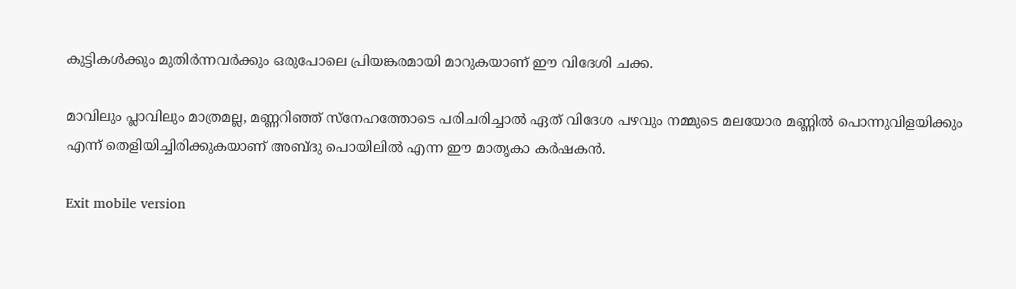കുട്ടികൾക്കും മുതിർന്നവർക്കും ഒരുപോലെ പ്രിയങ്കരമായി മാറുകയാണ് ഈ വിദേശി ചക്ക.

മാവിലും പ്ലാവിലും മാത്രമല്ല, മണ്ണറിഞ്ഞ് സ്നേഹത്തോടെ പരിചരിച്ചാൽ ഏത് വിദേശ പഴവും നമ്മുടെ മലയോര മണ്ണിൽ പൊന്നുവിളയിക്കും എന്ന് തെളിയിച്ചിരിക്കുകയാണ് അബ്ദു പൊയിലിൽ എന്ന ഈ മാതൃകാ കർഷകൻ.

Exit mobile version